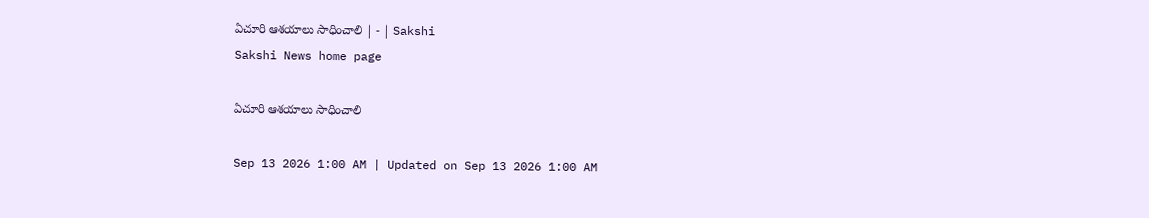ఏచూరి ఆశయాలు సాధించాలి | - | Sakshi
Sakshi News home page

ఏచూరి ఆశయాలు సాధించాలి

Sep 13 2026 1:00 AM | Updated on Sep 13 2026 1:00 AM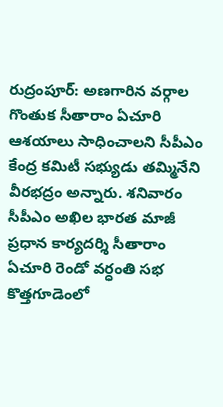రుద్రంపూర్‌: అణగారిన వర్గాల గొంతుక సీతారాం ఏచూరి ఆశయాలు సాధించాలని సీపీఎం కేంద్ర కమిటీ సభ్యుడు తమ్మినేని వీరభద్రం అన్నారు. శనివారం సీపీఎం అఖిల భారత మాజీ ప్రధాన కార్యదర్శి సీతారాం ఏచూరి రెండో వర్ధంతి సభ కొత్తగూడెంలో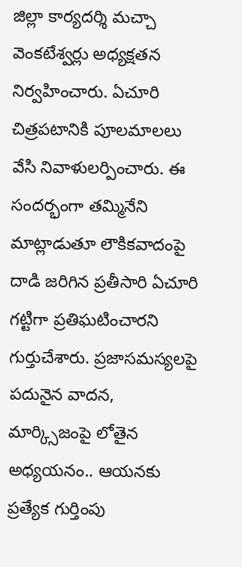జిల్లా కార్యదర్శి మచ్చా వెంకటేశ్వర్లు అధ్యక్షతన నిర్వహించారు. ఏచూరి చిత్రపటానికి పూలమాలలు వేసి నివాళులర్పించారు. ఈ సందర్భంగా తమ్మినేని మాట్లాడుతూ లౌకికవాదంపై దాడి జరిగిన ప్రతీసారి ఏచూరి గట్టిగా ప్రతిఘటించారని గుర్తుచేశారు. ప్రజాసమస్యలపై పదునైన వాదన, మార్క్సిజంపై లోతైన అధ్యయనం.. ఆయనకు ప్రత్యేక గుర్తింపు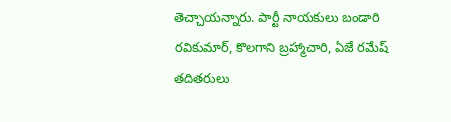తెచ్చాయన్నారు. పార్టీ నాయకులు బండారి రవికుమార్‌, కొలగాని బ్రహ్మాచారి, ఏజే రమేష్‌ తదితరులు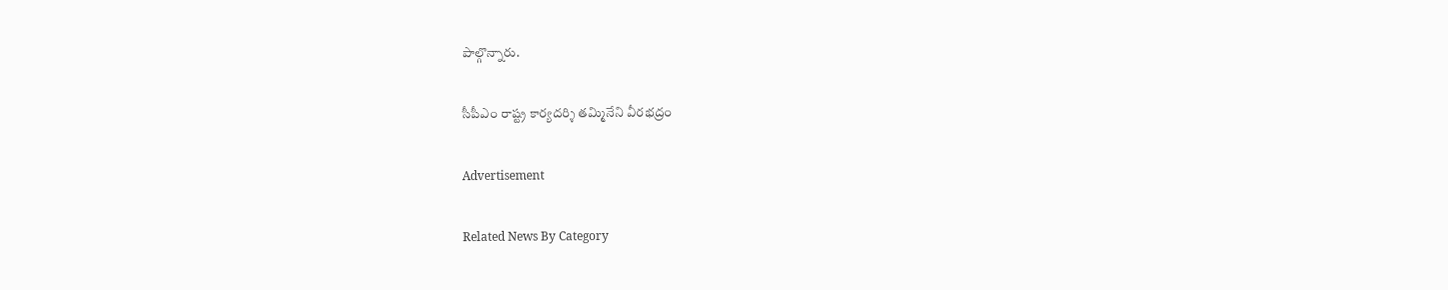పాల్గొన్నారు.

సీపీఎం రాష్ట్ర కార్యదర్శి తమ్మినేని వీరభద్రం

Advertisement

Related News By Category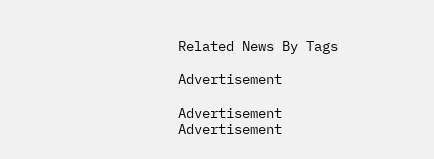Related News By Tags

Advertisement

Advertisement
Advertisement